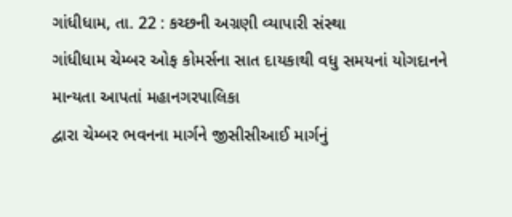ગાંધીધામ, તા. 22 : કચ્છની અગ્રણી વ્યાપારી સંસ્થા
ગાંધીધામ ચેમ્બર ઓફ કોમર્સના સાત દાયકાથી વધુ સમયનાં યોગદાનને માન્યતા આપતાં મહાનગરપાલિકા
દ્વારા ચેમ્બર ભવનના માર્ગને જીસીસીઆઈ માર્ગનું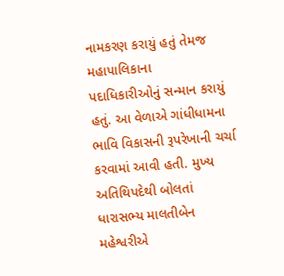નામકરણ કરાયું હતું તેમજ મહાપાલિકાના
પદાધિકારીઓનું સન્માન કરાયું હતું. આ વેળાએ ગાંધીધામના ભાવિ વિકાસની રૂપરેખાની ચર્ચા
કરવામાં આવી હતી. મુખ્ય અતિથિપદેથી બોલતાં ધારાસભ્ય માલતીબેન મહેશ્વરીએ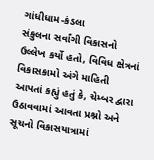ગાંધીધામ-કંડલા
સંકુલના સર્વાંગી વિકાસનો ઉલ્લેખ કર્યો હતો, વિવિધ ક્ષેત્રનાં વિકાસકામો અંગે માહિતી આપતાં કહ્યું હતું કે, ચેમ્બર દ્વારા ઉઠાવવામાં આવતા પ્રશ્નો અને સૂચનો વિકાસયાત્રામાં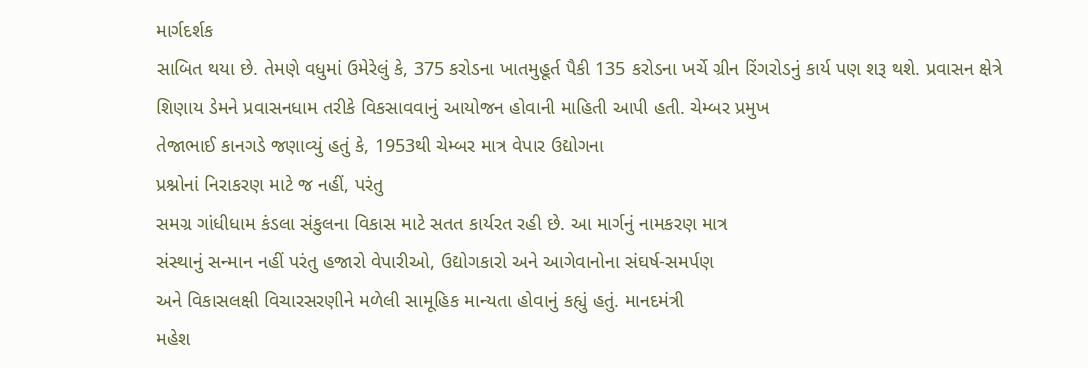માર્ગદર્શક
સાબિત થયા છે. તેમણે વધુમાં ઉમેરેલું કે, 375 કરોડના ખાતમુહૂર્ત પૈકી 135 કરોડના ખર્ચે ગ્રીન રિંગરોડનું કાર્ય પણ શરૂ થશે. પ્રવાસન ક્ષેત્રે
શિણાય ડેમને પ્રવાસનધામ તરીકે વિકસાવવાનું આયોજન હોવાની માહિતી આપી હતી. ચેમ્બર પ્રમુખ
તેજાભાઈ કાનગડે જણાવ્યું હતું કે, 1953થી ચેમ્બર માત્ર વેપાર ઉદ્યોગના
પ્રશ્નોનાં નિરાકરણ માટે જ નહીં, પરંતુ
સમગ્ર ગાંધીધામ કંડલા સંકુલના વિકાસ માટે સતત કાર્યરત રહી છે. આ માર્ગનું નામકરણ માત્ર
સંસ્થાનું સન્માન નહીં પરંતુ હજારો વેપારીઓ, ઉદ્યોગકારો અને આગેવાનોના સંઘર્ષ-સમર્પણ
અને વિકાસલક્ષી વિચારસરણીને મળેલી સામૂહિક માન્યતા હોવાનું કહ્યું હતું. માનદમંત્રી
મહેશ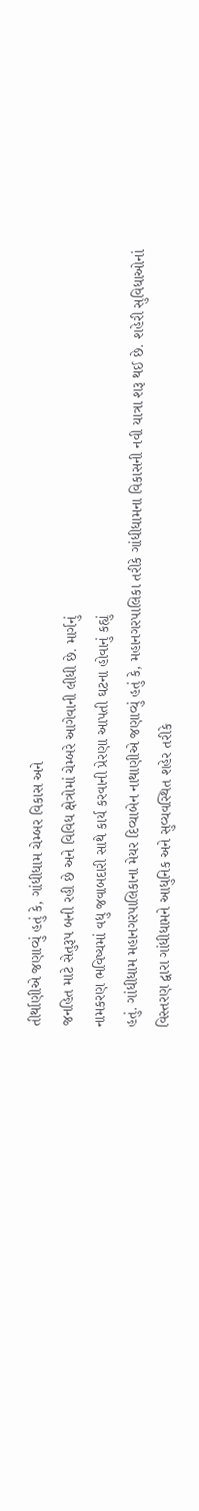તીર્થાણીએ જણાવ્યું હતું કે, ગાંધીધામ ચેમ્બર વિકાસ અને
જનહિત માટે સેતુરૂપ બની રહી છે અને વિવિધ ક્ષેત્રોમાં ચેમ્બરે આગેવાની લીધી છે. માર્ગનું
નામકરણ ભવિષ્યમાં વધુ જવાબદારી સાથે કાર્ય કરવાની પ્રેરણા આપતી ઘટના હોવાનું કહ્યું
હતું. ગાંધીધામ મહાનગરપાલિકાના મેયર દિવ્યાબેન નાથાણીએ જણાવ્યું હતું કે, મહાનગરપાલિકા તરીકે ગાંધીધામના વિકાસની નવી યાત્રા શરૂ થઈ છે. શહેરી સુવિધાઓનાં
વિસ્તરણ દ્વારા ગાંધીધામને આધુનિક અને સુવ્યવસ્થિત શહેર તરીકે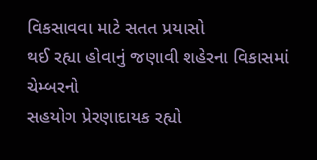વિકસાવવા માટે સતત પ્રયાસો
થઈ રહ્યા હોવાનું જણાવી શહેરના વિકાસમાં ચેમ્બરનો
સહયોગ પ્રેરણાદાયક રહ્યો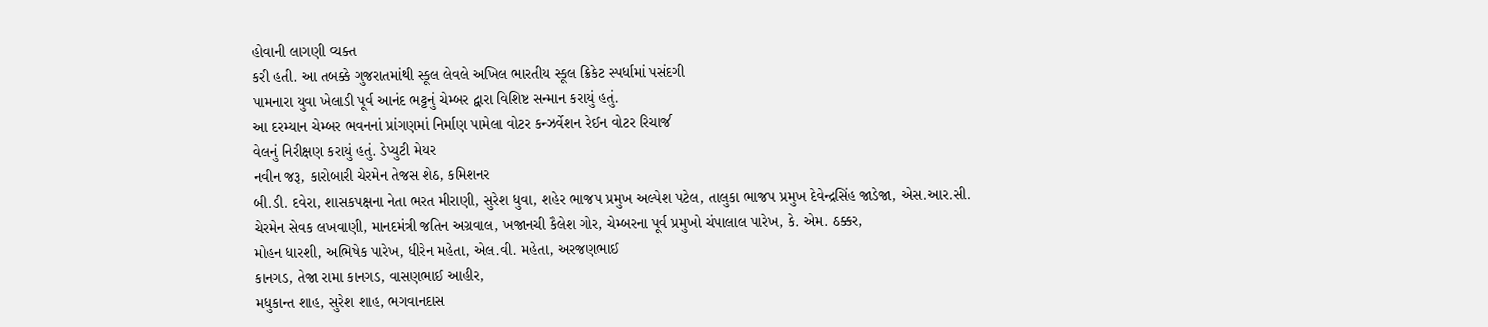હોવાની લાગણી વ્યક્ત
કરી હતી. આ તબક્કે ગુજરાતમાંથી સ્કૂલ લેવલે અખિલ ભારતીય સ્કૂલ ક્રિકેટ સ્પર્ધામાં પસંદગી
પામનારા યુવા ખેલાડી પૂર્વ આનંદ ભટ્ટનું ચેમ્બર દ્વારા વિશિષ્ટ સન્માન કરાયું હતું.
આ દરમ્યાન ચેમ્બર ભવનનાં પ્રાંગણમાં નિર્માણ પામેલા વોટર કન્ઝર્વેશન રેઈન વોટર રિચાર્જ
વેલનું નિરીક્ષણ કરાયું હતું. ડેપ્યુટી મેયર
નવીન જરૂ, કારોબારી ચેરમેન તેજસ શેઠ, કમિશનર
બી.ડી. દવેરા, શાસકપક્ષના નેતા ભરત મીરાણી, સુરેશ ધુવા, શહેર ભાજપ પ્રમુખ અલ્પેશ પટેલ, તાલુકા ભાજપ પ્રમુખ દેવેન્દ્રસિંહ જાડેજા, એસ.આર.સી.
ચેરમેન સેવક લખવાણી, માનદમંત્રી જતિન અગ્રવાલ, ખજાનચી કૈલેશ ગોર, ચેમ્બરના પૂર્વ પ્રમુખો ચંપાલાલ પારેખ, કે. એમ. ઠક્કર,
મોહન ધારશી, અભિષેક પારેખ, ધીરેન મહેતા, એલ.વી. મહેતા, અરજણભાઈ
કાનગડ, તેજા રામા કાનગડ, વાસણભાઈ આહીર,
મધુકાન્ત શાહ, સુરેશ શાહ, ભગવાનદાસ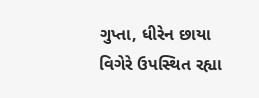ગુપ્તા, ધીરેન છાયા વિગેરે ઉપસ્થિત રહ્યા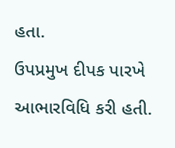હતા.
ઉપપ્રમુખ દીપક પારખે આભારવિધિ કરી હતી.